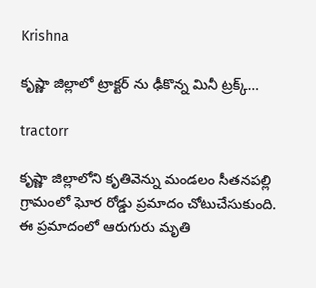Krishna

కృష్ణా జిల్లాలో ట్రాక్టర్‌ ను ఢీకొన్న మినీ ట్రక్క్…

tractorr

కృష్ణా జిల్లాలోని కృతివెన్ను మండలం సీతనపల్లి గ్రామంలో ఘోర రోడ్డు ప్రమాదం చోటుచేసుకుంది. ఈ ప్రమాదంలో ఆరుగురు మృతి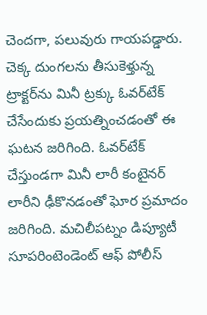చెందగా, పలువురు గాయపడ్డారు. చెక్క దుంగలను తీసుకెళ్తున్న ట్రాక్టర్‌ను మినీ ట్రక్కు ఓవర్‌టేక్ చేసేందుకు ప్రయత్నించడంతో ఈ ఘటన జరిగింది. ఓవర్‌టేక్‌ చేస్తుండగా మినీ లారీ కంటైనర్‌ లారీని ఢీకొనడంతో ఘోర ప్రమాదం జరిగింది. మచిలీపట్నం డిప్యూటీ సూపరింటెండెంట్ ఆఫ్ పోలీస్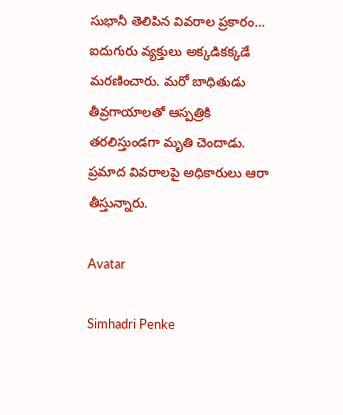సుభానీ తెలిపిన వివరాల ప్రకారం… ఐదుగురు వ్యక్తులు అక్కడికక్కడే మరణించారు. మరో బాధితుడు తీవ్రగాయాలతో ఆస్పత్రికి తరలిస్తుండగా మృతి చెందాడు. ప్రమాద వివరాలపై అధికారులు ఆరా తీస్తున్నారు.

Avatar

Simhadri Penke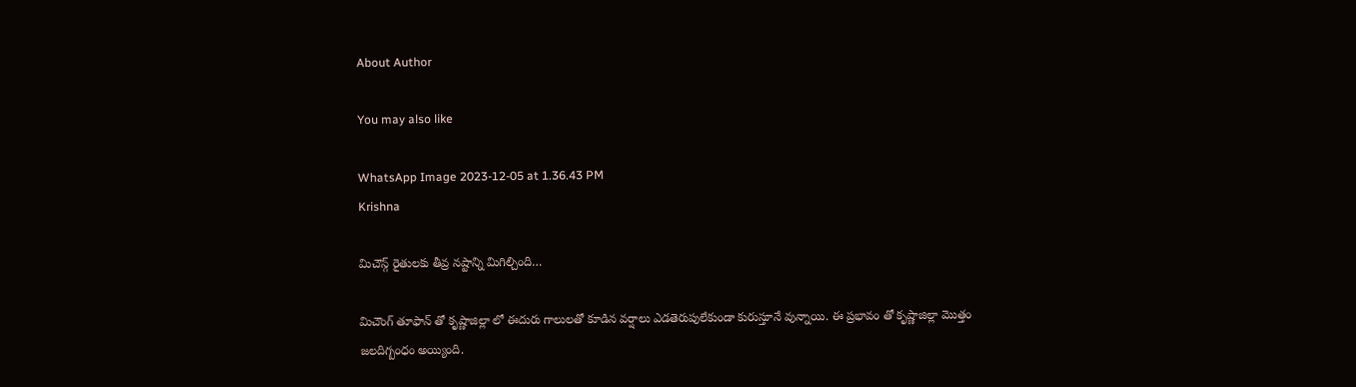About Author

You may also like

WhatsApp Image 2023-12-05 at 1.36.43 PM
Krishna

మిచౌన్గ్ రైతులకు తీవ్ర నష్టాన్ని మిగిల్చింది…

మిచౌంగ్ తూఫాన్ తో కృష్ణాజిల్లా లో ఈదురు గాలులతో కూడిన వర్షాలు ఎడతెరుపులేకుండా కురుస్తూనే వున్నాయి. ఈ ప్రభావం తో కృష్ణాజిల్లా మొత్తం జలదిగ్బంధం అయ్యింది.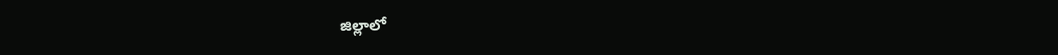జిల్లాలో